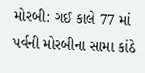મોરબી: ગઈ કાલે 77 માં પર્વની મોરબીના સામા કાંઠે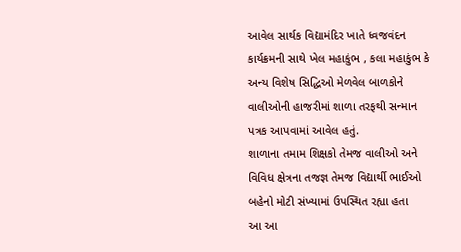આવેલ સાર્થક વિદ્યામંદિર ખાતે ધ્વજવંદન કાર્યક્રમની સાથે ખેલ મહાકુંભ , કલા મહાકુંભ કે અન્ય વિશેષ સિદ્ધિઓ મેળવેલ બાળકોને વાલીઓની હાજરીમાં શાળા તરફથી સન્માન પત્રક આપવામાં આવેલ હતું.
શાળાના તમામ શિક્ષકો તેમજ વાલીઓ અને વિવિધ ક્ષેત્રના તજજ્ઞ તેમજ વિદ્યાર્થી ભાઈઓ બહેનો મોટી સંખ્યામાં ઉપસ્થિત રહ્યા હતા
આ આ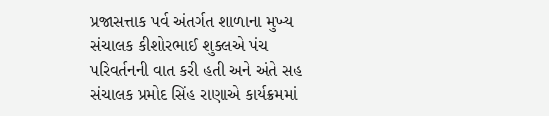પ્રજાસત્તાક પર્વ અંતર્ગત શાળાના મુખ્ય સંચાલક કીશોરભાઈ શુક્લએ પંચ પરિવર્તનની વાત કરી હતી અને અંતે સહ સંચાલક પ્રમોદ સિંહ રાણાએ કાર્યક્રમમાં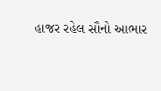હાજર રહેલ સૌનો આભાર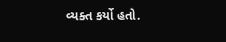વ્યક્ત કર્યો હતો.